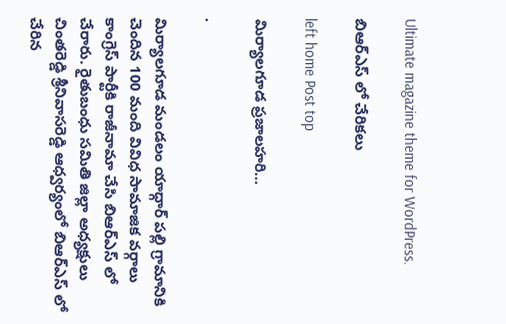Ultimate magazine theme for WordPress.

బిఆర్ఎస్ లో చేరికలు

left home Post top

మిర్యాలగూడ ప్రజాలహరి…

.

మిర్యాలగూడ మండలం యాధ్గార్ పల్లి గ్రామానికి చెందిన 100 మంది వివిధ సామాజిక వర్గాలు కాంగ్రెస్ పార్టీకి రాజీనామా చేసి బిఆర్ఎస్ లో చేరారు. రైతుబంధు సమితి జిల్లా అధ్యక్షులు చింతరెడ్డి శ్రీనివాసరెడ్డి ఆధ్వర్యంలో బిఆర్ఎస్ లో చేరిన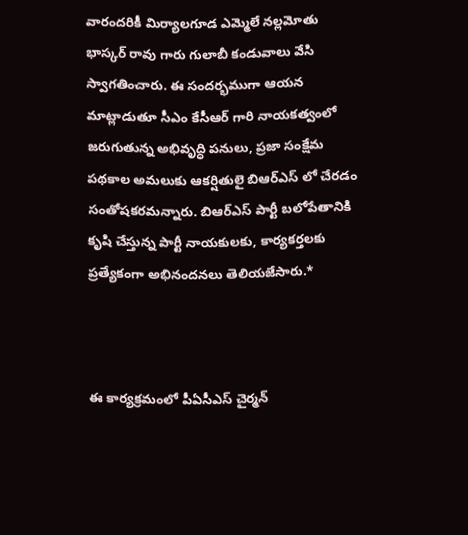వారందరికీ మిర్యాలగూడ ఎమ్మెలే నల్లమోతు భాస్కర్ రావు గారు గులాబీ కండువాలు వేసి స్వాగతించారు. ఈ సందర్భముగా ఆయన మాట్లాడుతూ సీఎం కేసీఆర్ గారి నాయకత్వంలో జరుగుతున్న అభివృద్ధి పనులు, ప్రజా సంక్షేమ పథకాల అమలుకు ఆకర్షితులై బిఆర్ఎస్ లో చేరడం సంతోషకరమన్నారు. బిఆర్ఎస్ పార్టీ బలోపేతానికి కృషి చేస్తున్న పార్టీ నాయకులకు, కార్యకర్తలకు ప్రత్యేకంగా అభినందనలు తెలియజేసారు.*



ఈ కార్యక్రమంలో పీఏసీఎస్ చైర్మన్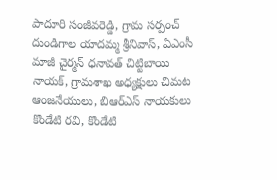పాదూరి సంజీవరెడ్డి, గ్రామ సర్పంచ్ దుండిగాల యాదమ్మ శ్రీనివాస్, ఏఎంసీ మాజీ చైర్మన్ ధనావత్ చిట్టిబాయి నాయక్, గ్రామశాఖ అధ్యక్షులు చిమట ఆంజనేయులు, బిఆర్ఎస్ నాయకులు కొండేటి రవి, కొండేటి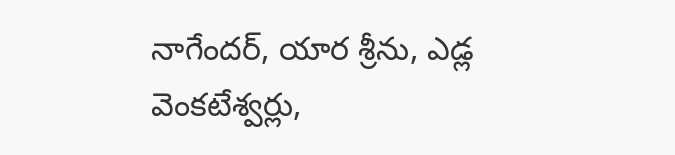నాగేందర్, యార శ్రీను, ఎడ్ల వెంకటేశ్వర్లు,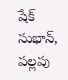షేక్ సుభాన్, పల్లపు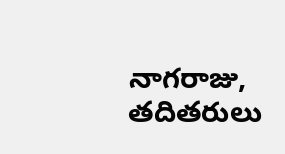నాగరాజు, తదితరులు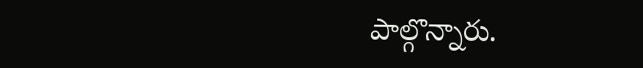పాల్గొన్నారు.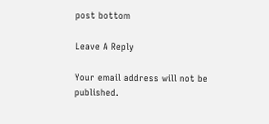post bottom

Leave A Reply

Your email address will not be published.